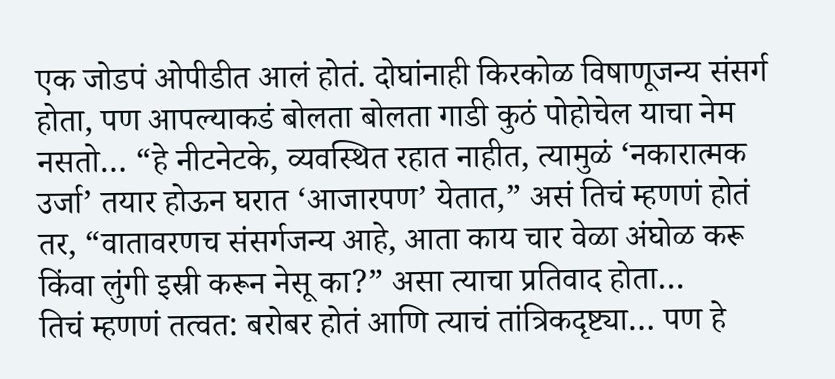एक जोडपं ओपीडीत आलं होतं. दोघांनाही किरकोळ विषाणूजन्य संसर्ग होता, पण आपल्याकडं बोलता बोलता गाडी कुठं पोहोचेल याचा नेम नसतो… “हे नीटनेटके, व्यवस्थित रहात नाहीत, त्यामुळं ‘नकारात्मक उर्जा’ तयार होऊन घरात ‘आजारपण’ येतात,” असं तिचं म्हणणं होतं तर, “वातावरणच संसर्गजन्य आहे, आता काय चार वेळा अंघोळ करू किंवा लुंगी इस्री करून नेसू का?” असा त्याचा प्रतिवाद होता…
तिचं म्हणणं तत्वत: बरोबर होतं आणि त्याचं तांत्रिकदृष्ट्या… पण हे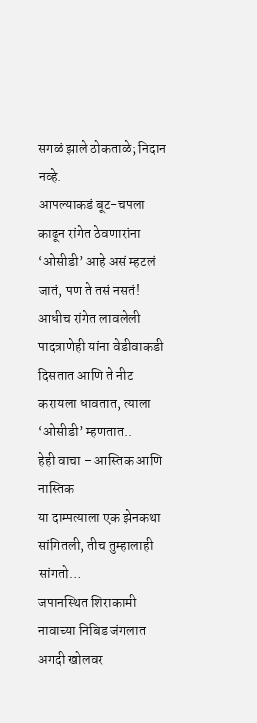सगळं झाले ठोकताळे; निदान नव्हे.
आपल्याकडं बूट-चपला काढून रांगेत ठेवणारांना ‘ओसीडी’ आहे असं म्हटलं जातं, पण ते तसं नसतं! आधीच रांगेत लावलेली पादत्राणेही यांना वेडीवाकडी दिसतात आणि ते नीट करायला धावतात, त्याला ‘ओसीडी’ म्हणतात..
हेही वाचा – आस्तिक आणि नास्तिक
या दाम्पत्याला एक झेनकथा सांगितली, तीच तुम्हालाही सांगतो…
जपानस्थित शिराकामी नावाच्या निबिड जंगलात अगदी खोलवर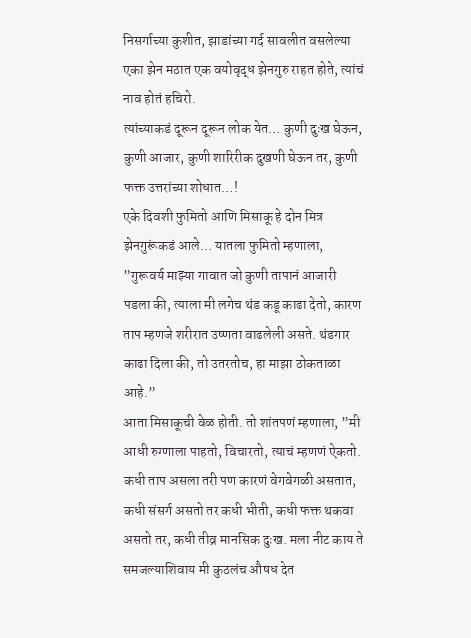निसर्गाच्या कुशीत, झाडांच्या गर्द सावलीत वसलेल्या एका झेन मठात एक वयोवृद्ध झेनगुरु राहत होते, त्यांचं नाव होतं हचिरो.
त्यांच्याकडं दूरून दूरून लोक येत… कुणी दुःख घेऊन, कुणी आजार, कुणी शारिरीक दुखणी घेऊन तर, कुणी फक्त उत्तरांच्या शोधात…!
एके दिवशी फुमितो आणि मिसाकू हे दोन मित्र झेनगुरूंकडं आले… यातला फुमितो म्हणाला, ”गुरूवर्य माझ्या गावात जो कुणी तापानं आजारी पडला की, त्याला मी लगेच थंड कडू काढा देतो, कारण ताप म्हणजे शरीरात उष्णता वाढलेली असते. थंडगार काढा दिला की, तो उतरतोच, हा माझा ठोकताळा आहे.”
आता मिसाकूची वेळ होती. तो शांतपणं म्हणाला, ”मी आधी रुग्णाला पाहतो, विचारतो, त्याचं म्हणणं ऐकतो. कधी ताप असला तरी पण कारणं वेगवेगळी असतात, कधी संसर्ग असतो तर कधी भीती, कधी फक्त थकवा असतो तर, कधी तीव्र मानसिक दुःख. मला नीट काय ते समजल्याशिवाय मी कुठलंच औषध देत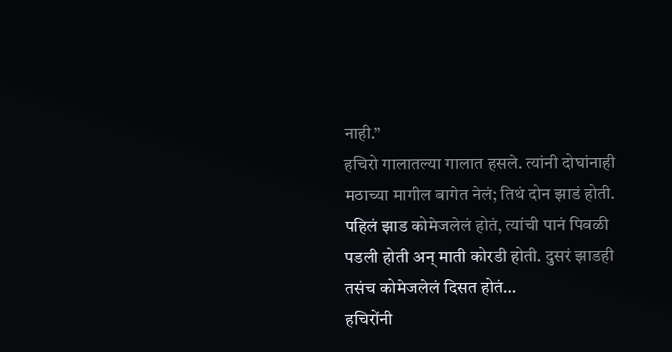नाही.”
हचिरो गालातल्या गालात हसले. त्यांनी दोघांनाही मठाच्या मागील बागेत नेलं; तिथं दोन झाडं होती. पहिलं झाड कोमेजलेलं होतं, त्यांची पानं पिवळी पडली होती अन् माती कोरडी होती. दुसरं झाडही तसंच कोमेजलेलं दिसत होतं…
हचिरोंनी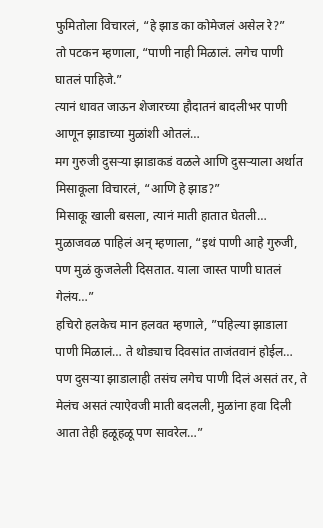फुमितोला विचारलं, “हे झाड का कोमेजलं असेल रे?”
तो पटकन म्हणाला, “पाणी नाही मिळालं. लगेच पाणी घातलं पाहिजे.”
त्यानं धावत जाऊन शेजारच्या हौदातनं बादलीभर पाणी आणून झाडाच्या मुळांशी ओतलं…
मग गुरुजी दुसऱ्या झाडाकडं वळले आणि दुसऱ्याला अर्थात मिसाकूला विचारलं, “आणि हे झाड?”
मिसाकू खाली बसला, त्यानं माती हातात घेतली… मुळाजवळ पाहिलं अन् म्हणाला, “इथं पाणी आहे गुरुजी, पण मुळं कुजलेली दिसतात. याला जास्त पाणी घातलं गेलंय…”
हचिरो हलकेच मान हलवत म्हणाले, ”पहिल्या झाडाला पाणी मिळालं… ते थोड्याच दिवसांत ताजंतवानं होईल… पण दुसऱ्या झाडालाही तसंच लगेच पाणी दिलं असतं तर, ते मेलंच असतं त्याऐवजी माती बदलली, मुळांना हवा दिली आता तेही हळूहळू पण सावरेल…”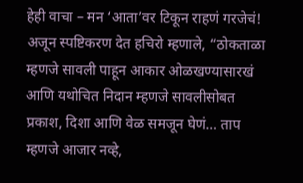हेही वाचा – मन ‘आता’वर टिकून राहणं गरजेचं!
अजून स्पष्टिकरण देत हचिरो म्हणाले, “ठोकताळा म्हणजे सावली पाहून आकार ओळखण्यासारखं आणि यथोचित निदान म्हणजे सावलीसोबत प्रकाश, दिशा आणि वेळ समजून घेणं… ताप म्हणजे आजार नव्हे,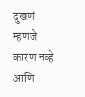दुखणं म्हणजे कारण नव्हे आणि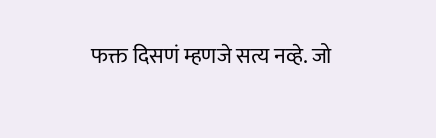फक्त दिसणं म्हणजे सत्य नव्हे. जो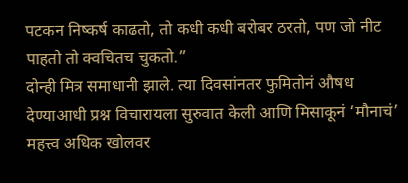पटकन निष्कर्ष काढतो, तो कधी कधी बरोबर ठरतो, पण जो नीट पाहतो तो क्वचितच चुकतो.”
दोन्ही मित्र समाधानी झाले. त्या दिवसांनतर फुमितोनं औषध देण्याआधी प्रश्न विचारायला सुरुवात केली आणि मिसाकूनं ‘मौनाचं’ महत्त्व अधिक खोलवर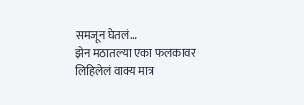समजून घेतलं…
झेन मठातल्या एका फलकावर लिहिलेलं वाक्य मात्र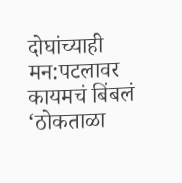दोघांच्याही मन:पटलावर कायमचं बिंबलं ‘ठोकताळा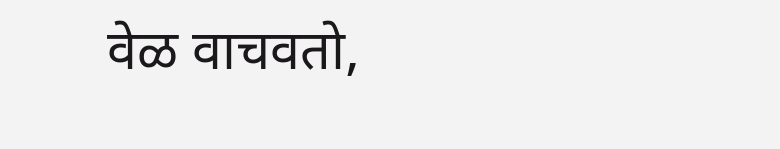वेळ वाचवतो,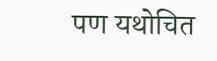पण यथोचित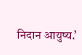निदान आयुष्य.’